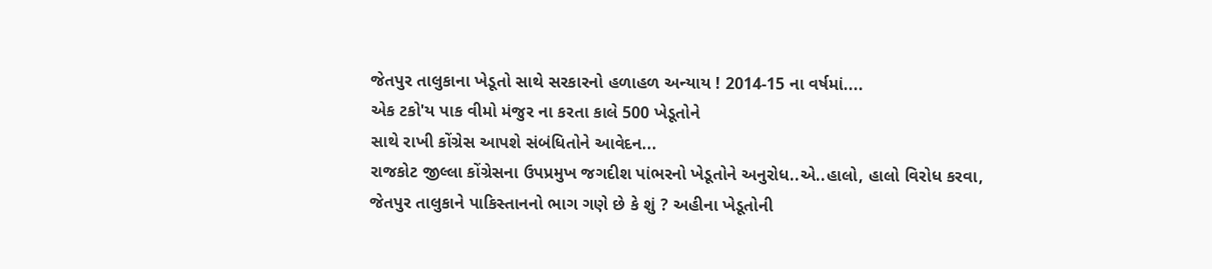જેતપુર તાલુકાના ખેડૂતો સાથે સરકારનો હળાહળ અન્યાય ! 2014-15 ના વર્ષમાં....
એક ટકો'ય પાક વીમો મંજુર ના કરતા કાલે 500 ખેડૂતોને
સાથે રાખી કોંગ્રેસ આપશે સંબંધિતોને આવેદન...
રાજકોટ જીલ્લા કોંગ્રેસના ઉપપ્રમુખ જગદીશ પાંભરનો ખેડૂતોને અનુરોધ..એ..હાલો, હાલો વિરોધ કરવા,
જેતપુર તાલુકાને પાકિસ્તાનનો ભાગ ગણે છે કે શું ? અહીના ખેડૂતોની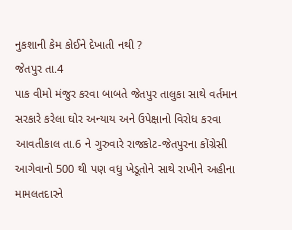નુકશાની કેમ કોઈને દેખાતી નથી ?
જેતપુર તા.4
પાક વીમો મંજુર કરવા બાબતે જેતપુર તાલુકા સાથે વર્તમાન સરકારે કરેલા ઘોર અન્યાય અને ઉપેક્ષાનો વિરોધ કરવા આવતીકાલ તા.6 ને ગુરુવારે રાજકોટ-જેતપુરના કોંગ્રેસી આગેવાનો 500 થી પણ વધુ ખેડૂતોને સાથે રાખીને અહીના મામલતદારને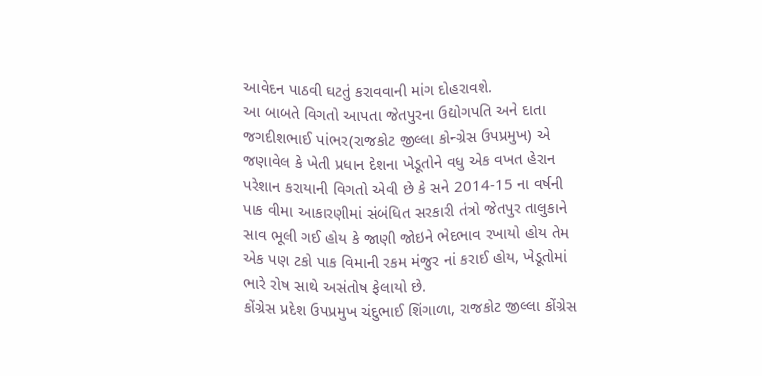આવેદન પાઠવી ઘટતું કરાવવાની માંગ દોહરાવશે.
આ બાબતે વિગતો આપતા જેતપુરના ઉદ્યોગપતિ અને દાતા જગદીશભાઈ પાંભર(રાજકોટ જીલ્લા કોન્ગ્રેસ ઉપપ્રમુખ) એ જણાવેલ કે ખેતી પ્રધાન દેશના ખેડૂતોને વધુ એક વખત હેરાન પરેશાન કરાયાની વિગતો એવી છે કે સને 2014-15 ના વર્ષની પાક વીમા આકારણીમાં સંબંધિત સરકારી તંત્રો જેતપુર તાલુકાને સાવ ભૂલી ગઈ હોય કે જાણી જોઇને ભેદભાવ રખાયો હોય તેમ એક પણ ટકો પાક વિમાની રકમ મંજુર નાં કરાઈ હોય, ખેડૂતોમાં ભારે રોષ સાથે અસંતોષ ફેલાયો છે.
કોંગ્રેસ પ્રદેશ ઉપપ્રમુખ ચંદુભાઈ શિંગાળા, રાજકોટ જીલ્લા કોંગ્રેસ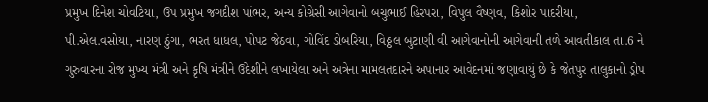પ્રમુખ દિનેશ ચોવટિયા, ઉપ પ્રમુખ જગદીશ પાંભર, અન્ય કોગ્રેસી આગેવાનો બચુભાઈ હિરપરા, વિપુલ વૈષ્ણવ, કિશોર પાદરીયા, પી.એલ.વસોયા, નારણ ઠુંગા, ભરત ધાધલ, પોપટ જેઠવા, ગોવિંદ ડોબરિયા, વિઠ્ઠલ બુટાણી વી આગેવાનોની આગેવાની તળે આવતીકાલ તા.6 ને ગુરુવારના રોજ મુખ્ય મંત્રી અને કૃષિ મંત્રીને ઉદેશીને લખાયેલા અને અત્રેના મામલતદારને અપાનાર આવેદનમાં જણાવાયું છે કે જેતપુર તાલુકાનો ડ્રોપ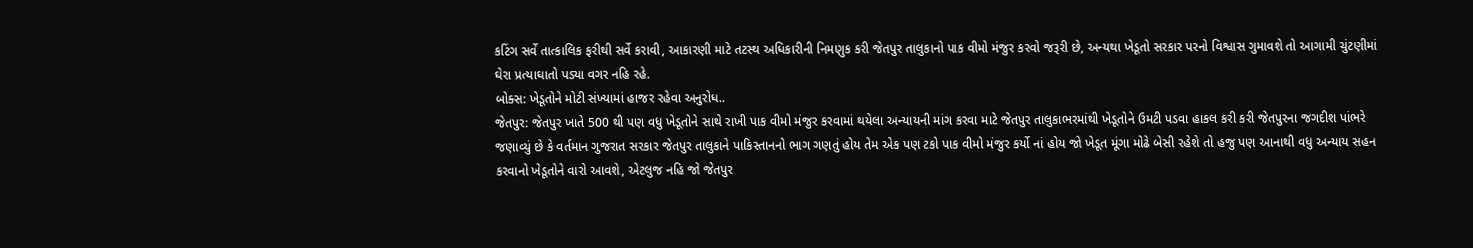કટિંગ સર્વે તાત્કાલિક ફરીથી સર્વે કરાવી, આકારણી માટે તટસ્થ અધિકારીની નિમણુક કરી જેતપુર તાલુકાનો પાક વીમો મંજુર કરવો જરૂરી છે, અન્યથા ખેડૂતો સરકાર પરનો વિશ્વાસ ગુમાવશે તો આગામી ચુંટણીમાં ઘેરા પ્રત્યાઘાતો પડ્યા વગર નહિ રહે.
બોક્સ: ખેડૂતોને મોટી સંખ્યામાં હાજર રહેવા અનુરોધ..
જેતપુર: જેતપુર ખાતે 500 થી પણ વધુ ખેડૂતોને સાથે રાખી પાક વીમો મંજુર કરવામાં થયેલા અન્યાયની માંગ કરવા માટે જેતપુર તાલુકાભરમાંથી ખેડૂતોને ઉમટી પડવા હાકલ કરી કરી જેતપુરના જગદીશ પાંભરે જણાવ્યું છે કે વર્તમાન ગુજરાત સરકાર જેતપુર તાલુકાને પાકિસ્તાનનો ભાગ ગણતું હોય તેમ એક પણ ટકો પાક વીમો મંજુર કર્યો નાં હોય જો ખેડૂત મૂંગા મોઢે બેસી રહેશે તો હજુ પણ આનાથી વધુ અન્યાય સહન કરવાનો ખેડૂતોને વારો આવશે, એટલુજ નહિ જો જેતપુર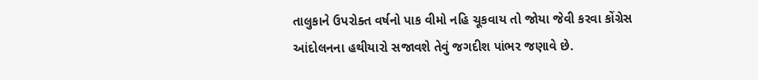તાલુકાને ઉપરોક્ત વર્ષનો પાક વીમો નહિ ચૂકવાય તો જોયા જેવી કરવા કોંગ્રેસ આંદોલનના હથીયારો સજાવશે તેવું જગદીશ પાંભર જણાવે છે.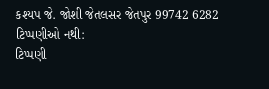કશ્યપ જે. જોશી જેતલસર જેતપુર 99742 6282
ટિપ્પણીઓ નથી:
ટિપ્પણી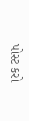પોસ્ટ કરો